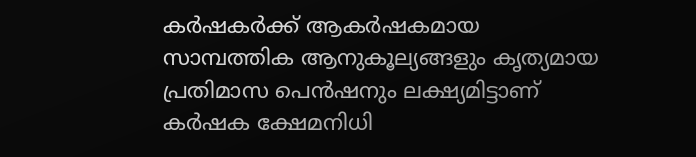കര്‍ഷകര്‍ക്ക് ആകര്‍ഷകമായ  സാമ്പത്തിക ആനുകൂല്യങ്ങളും കൃത്യമായ പ്രതിമാസ പെന്‍ഷനും ലക്ഷ്യമിട്ടാണ് കര്‍ഷക ക്ഷേമനിധി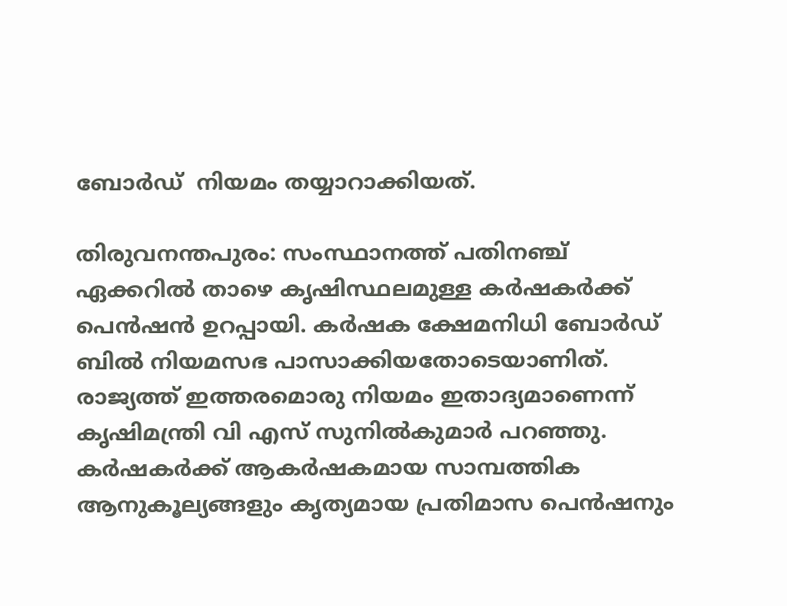ബോര്‍ഡ്  നിയമം തയ്യാറാക്കിയത്.

തിരുവനന്തപുരം: സംസ്ഥാനത്ത് പതിനഞ്ച് ഏക്കറില്‍ താഴെ കൃഷിസ്ഥലമുള്ള കര്‍ഷകര്‍ക്ക് പെന്‍ഷന്‍ ഉറപ്പായി. കര്‍ഷക ക്ഷേമനിധി ബോര്‍ഡ് ബില്‍ നിയമസഭ പാസാക്കിയതോടെയാണിത്. രാജ്യത്ത് ഇത്തരമൊരു നിയമം ഇതാദ്യമാണെന്ന് കൃഷിമന്ത്രി വി എസ് സുനില്‍കുമാര്‍ പറഞ്ഞു. കര്‍ഷകര്‍ക്ക് ആകര്‍ഷകമായ സാമ്പത്തിക ആനുകൂല്യങ്ങളും കൃത്യമായ പ്രതിമാസ പെന്‍ഷനും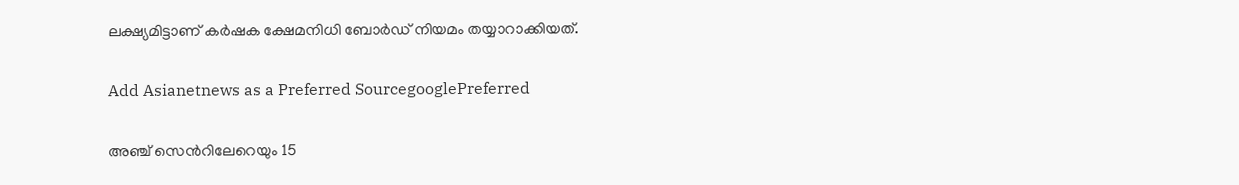ലക്ഷ്യമിട്ടാണ് കര്‍ഷക ക്ഷേമനിധി ബോര്‍ഡ് നിയമം തയ്യാറാക്കിയത്.

Add Asianetnews as a Preferred SourcegooglePreferred

അഞ്ച് സെന്‍റിലേറെയും 15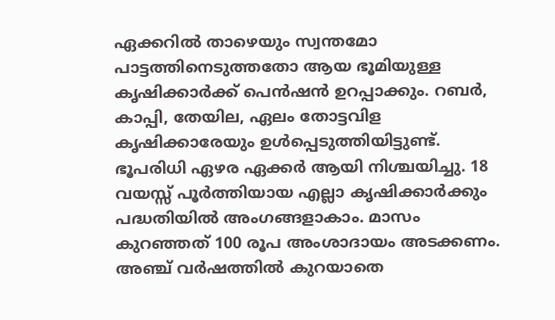ഏക്കറില്‍ താഴെയും സ്വന്തമോ പാട്ടത്തിനെടുത്തതോ ആയ ഭൂമിയുള്ള കൃഷിക്കാര്‍ക്ക് പെന്‍ഷന്‍ ഉറപ്പാക്കും. റബര്‍, കാപ്പി, തേയില, ഏലം തോട്ടവിള കൃഷിക്കാരേയും ഉള്‍പ്പെടുത്തിയിട്ടുണ്ട്. ഭൂപരിധി ഏഴര ഏക്കര്‍ ആയി നിശ്ചയിച്ചു. 18 വയസ്സ് പൂര്‍ത്തിയായ എല്ലാ കൃഷിക്കാര്‍ക്കും പദ്ധതിയില്‍ അംഗങ്ങളാകാം. മാസം കുറഞ്ഞത് 100 രൂപ അംശാദായം അടക്കണം. അഞ്ച് വര്‍ഷത്തില്‍ കുറയാതെ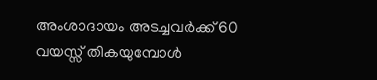അംശാദായം അടച്ചവര്‍ക്ക് 60 വയസ്സ് തികയുമ്പോള്‍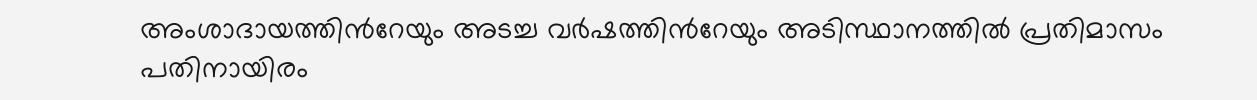അംശാദായത്തിന്‍റേയും അടച്ച വര്‍ഷത്തിന്‍റേയും അടിസ്ഥാനത്തില്‍ പ്രതിമാസം പതിനായിരം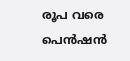രൂപ വരെ പെന്‍ഷന്‍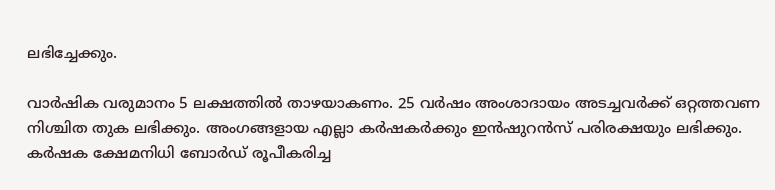ലഭിച്ചേക്കും.

വാര്‍ഷിക വരുമാനം 5 ലക്ഷത്തില്‍ താഴയാകണം. 25 വര്‍ഷം അംശാദായം അടച്ചവര്‍ക്ക് ഒറ്റത്തവണ നിശ്ചിത തുക ലഭിക്കും. അംഗങ്ങളായ എല്ലാ കര്‍ഷകര്‍ക്കും ഇന്‍ഷുറന്‍സ് പരിരക്ഷയും ലഭിക്കും. കര്‍ഷക ക്ഷേമനിധി ബോര്‍ഡ് രൂപീകരിച്ച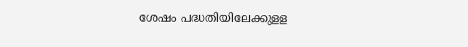ശേഷം പദ്ധതിയിലേക്കുളള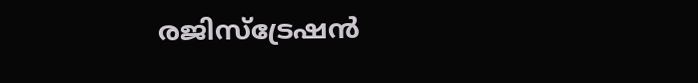രജിസ്ട്രേഷന്‍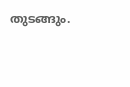തുടങ്ങും.